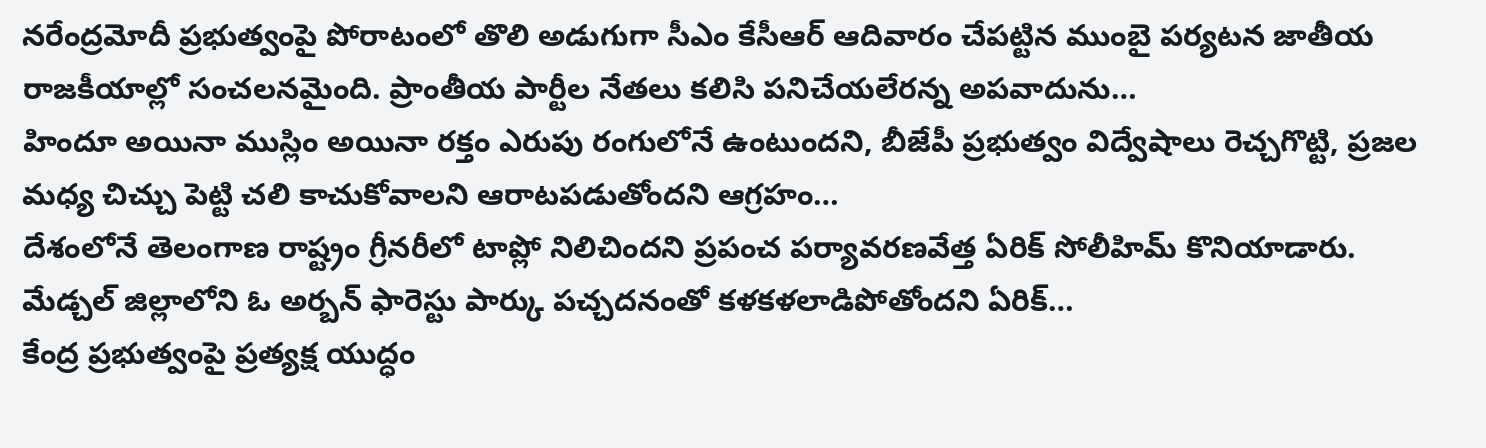నరేంద్రమోదీ ప్రభుత్వంపై పోరాటంలో తొలి అడుగుగా సీఎం కేసీఆర్ ఆదివారం చేపట్టిన ముంబై పర్యటన జాతీయ రాజకీయాల్లో సంచలనమైంది. ప్రాంతీయ పార్టీల నేతలు కలిసి పనిచేయలేరన్న అపవాదును…
హిందూ అయినా ముస్లిం అయినా రక్తం ఎరుపు రంగులోనే ఉంటుందని, బీజేపీ ప్రభుత్వం విద్వేషాలు రెచ్చగొట్టి, ప్రజల మధ్య చిచ్చు పెట్టి చలి కాచుకోవాలని ఆరాటపడుతోందని ఆగ్రహం…
దేశంలోనే తెలంగాణ రాష్ట్రం గ్రీనరీలో టాప్లో నిలిచిందని ప్రపంచ పర్యావరణవేత్త ఏరిక్ సోలీహిమ్ కొనియాడారు. మేడ్చల్ జిల్లాలోని ఓ అర్బన్ ఫారెస్టు పార్కు పచ్చదనంతో కళకళలాడిపోతోందని ఏరిక్…
కేంద్ర ప్రభుత్వంపై ప్రత్యక్ష యుద్ధం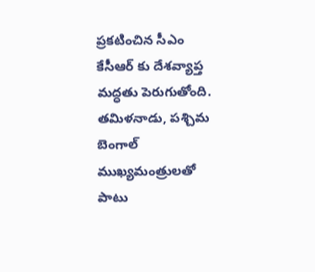ప్రకటించిన సీఎం కేసీఆర్ కు దేశవ్యాప్త మద్ధతు పెరుగుతోంది. తమిళనాడు, పశ్చిమ బెంగాల్ ముఖ్యమంత్రులతో పాటు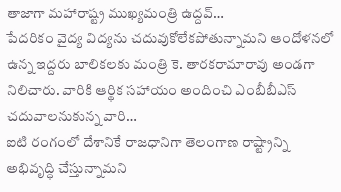తాజాగా మహారాష్ట్ర ముఖ్యమంత్రి ఉద్దవ్…
పేదరికం వైద్య విద్యను చదువుకోలేకపోతున్నామని ఆందోళనలో ఉన్న ఇద్దరు బాలికలకు మంత్రి కె. తారకరామారావు అండగా నిలిచారు. వారికి ఆర్థిక సహాయం అందించి ఎంబీబీఎస్ చదువాలనుకున్న వారి…
ఐటి రంగంలో దేశానికే రాజధానిగా తెలంగాణ రాష్ట్రాన్ని అభివృద్ధి చేస్తున్నామని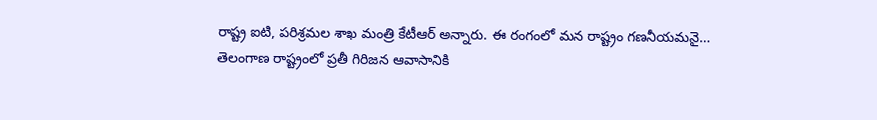రాష్ట్ర ఐటి, పరిశ్రమల శాఖ మంత్రి కేటీఆర్ అన్నారు. ఈ రంగంలో మన రాష్ట్రం గణనీయమనై…
తెలంగాణ రాష్ట్రంలో ప్రతీ గిరిజన ఆవాసానికి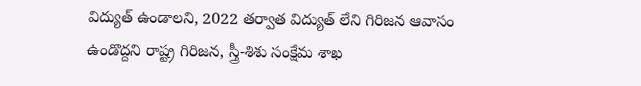విద్యుత్ ఉండాలని, 2022 తర్వాత విద్యుత్ లేని గిరిజన ఆవాసం ఉండొద్దని రాష్ట్ర గిరిజన, స్త్రీ-శిశు సంక్షేమ శాఖ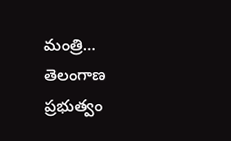మంత్రి…
తెలంగాణ ప్రభుత్వం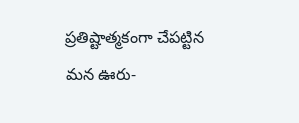ప్రతిష్టాత్మకంగా చేపట్టిన మన ఊరు-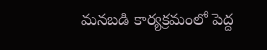మనబడి కార్యక్రమంలో పెద్ద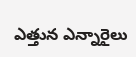ఎత్తున ఎన్నారైలు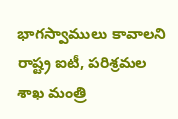భాగస్వాములు కావాలని రాష్ట్ర ఐటీ, పరిశ్రమల శాఖ మంత్రి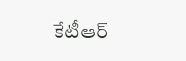కేటీఆర్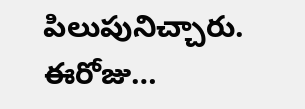పిలుపునిచ్చారు. ఈరోజు…